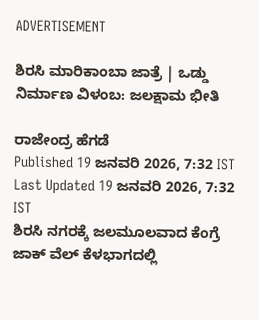ADVERTISEMENT

ಶಿರಸಿ ಮಾರಿಕಾಂಬಾ ಜಾತ್ರೆ | ಒಡ್ಡು ನಿರ್ಮಾಣ ವಿಳಂಬ: ಜಲಕ್ಷಾಮ ಭೀತಿ

ರಾಜೇಂದ್ರ ಹೆಗಡೆ
Published 19 ಜನವರಿ 2026, 7:32 IST
Last Updated 19 ಜನವರಿ 2026, 7:32 IST
ಶಿರಸಿ ನಗರಕ್ಕೆ ಜಲಮೂಲವಾದ ಕೆಂಗ್ರೆ ಜಾಕ್ ವೆಲ್ ಕೆಳಭಾಗದಲ್ಲಿ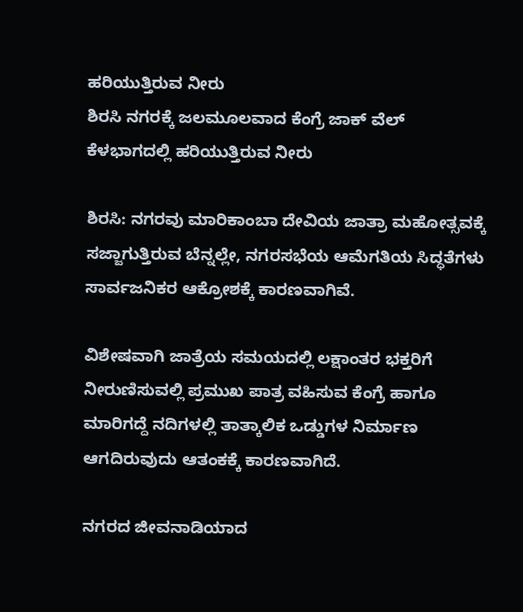ಹರಿಯುತ್ತಿರುವ ನೀರು
ಶಿರಸಿ ನಗರಕ್ಕೆ ಜಲಮೂಲವಾದ ಕೆಂಗ್ರೆ ಜಾಕ್ ವೆಲ್ ಕೆಳಭಾಗದಲ್ಲಿ ಹರಿಯುತ್ತಿರುವ ನೀರು

ಶಿರಸಿ: ನಗರವು ಮಾರಿಕಾಂಬಾ ದೇವಿಯ ಜಾತ್ರಾ ಮಹೋತ್ಸವಕ್ಕೆ ಸಜ್ಜಾಗುತ್ತಿರುವ ಬೆನ್ನಲ್ಲೇ, ನಗರಸಭೆಯ ಆಮೆಗತಿಯ ಸಿದ್ಧತೆಗಳು ಸಾರ್ವಜನಿಕರ ಆಕ್ರೋಶಕ್ಕೆ ಕಾರಣವಾಗಿವೆ.

ವಿಶೇಷವಾಗಿ ಜಾತ್ರೆಯ ಸಮಯದಲ್ಲಿ ಲಕ್ಷಾಂತರ ಭಕ್ತರಿಗೆ ನೀರುಣಿಸುವಲ್ಲಿ ಪ್ರಮುಖ ಪಾತ್ರ ವಹಿಸುವ ಕೆಂಗ್ರೆ ಹಾಗೂ ಮಾರಿಗದ್ದೆ ನದಿಗಳಲ್ಲಿ ತಾತ್ಕಾಲಿಕ ಒಡ್ಡುಗಳ ನಿರ್ಮಾಣ ಆಗದಿರುವುದು ಆತಂಕಕ್ಕೆ ಕಾರಣವಾಗಿದೆ.

ನಗರದ ಜೀವನಾಡಿಯಾದ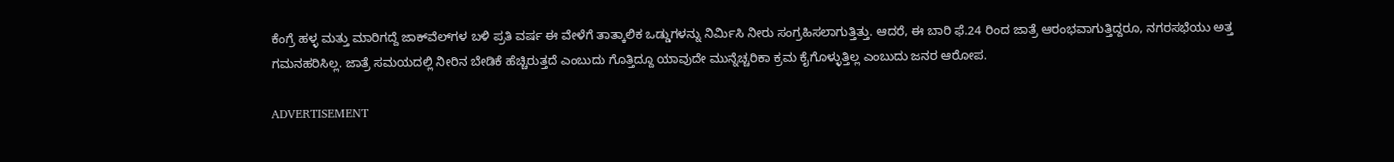ಕೆಂಗ್ರೆ ಹಳ್ಳ ಮತ್ತು ಮಾರಿಗದ್ದೆ ಜಾಕ್‍ವೆಲ್‌ಗಳ ಬಳಿ ಪ್ರತಿ ವರ್ಷ ಈ ವೇಳೆಗೆ ತಾತ್ಕಾಲಿಕ ಒಡ್ಡುಗಳನ್ನು ನಿರ್ಮಿಸಿ ನೀರು ಸಂಗ್ರಹಿಸಲಾಗುತ್ತಿತ್ತು. ಆದರೆ, ಈ ಬಾರಿ ಫೆ.24 ರಿಂದ ಜಾತ್ರೆ ಆರಂಭವಾಗುತ್ತಿದ್ದರೂ, ನಗರಸಭೆಯು ಅತ್ತ ಗಮನಹರಿಸಿಲ್ಲ. ಜಾತ್ರೆ ಸಮಯದಲ್ಲಿ ನೀರಿನ ಬೇಡಿಕೆ ಹೆಚ್ಚಿರುತ್ತದೆ ಎಂಬುದು ಗೊತ್ತಿದ್ದೂ ಯಾವುದೇ ಮುನ್ನೆಚ್ಚರಿಕಾ ಕ್ರಮ ಕೈಗೊಳ್ಳುತ್ತಿಲ್ಲ ಎಂಬುದು ಜನರ ಆರೋಪ.

ADVERTISEMENT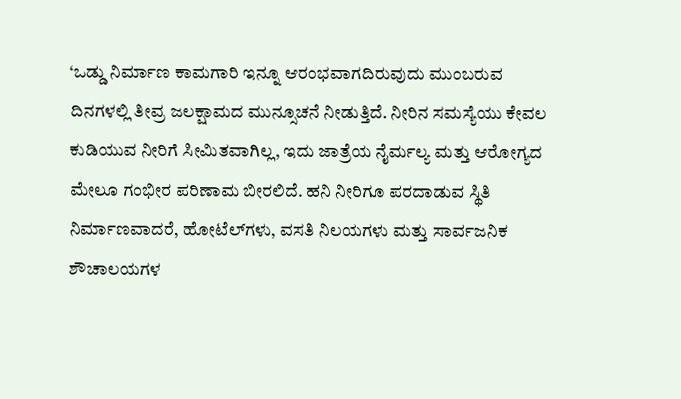‘ಒಡ್ಡು ನಿರ್ಮಾಣ ಕಾಮಗಾರಿ ಇನ್ನೂ ಆರಂಭವಾಗದಿರುವುದು ಮುಂಬರುವ ದಿನಗಳಲ್ಲಿ ತೀವ್ರ ಜಲಕ್ಷಾಮದ ಮುನ್ಸೂಚನೆ ನೀಡುತ್ತಿದೆ. ನೀರಿನ ಸಮಸ್ಯೆಯು ಕೇವಲ ಕುಡಿಯುವ ನೀರಿಗೆ ಸೀಮಿತವಾಗಿಲ್ಲ, ಇದು ಜಾತ್ರೆಯ ನೈರ್ಮಲ್ಯ ಮತ್ತು ಆರೋಗ್ಯದ ಮೇಲೂ ಗಂಭೀರ ಪರಿಣಾಮ ಬೀರಲಿದೆ. ಹನಿ ನೀರಿಗೂ ಪರದಾಡುವ ಸ್ಥಿತಿ ನಿರ್ಮಾಣವಾದರೆ, ಹೋಟೆಲ್‌ಗಳು, ವಸತಿ ನಿಲಯಗಳು ಮತ್ತು ಸಾರ್ವಜನಿಕ ಶೌಚಾಲಯಗಳ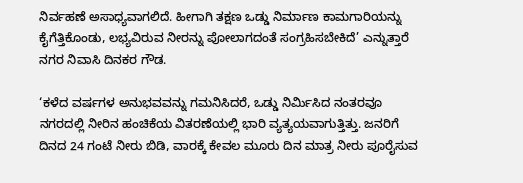ನಿರ್ವಹಣೆ ಅಸಾಧ್ಯವಾಗಲಿದೆ. ಹೀಗಾಗಿ ತಕ್ಷಣ ಒಡ್ಡು ನಿರ್ಮಾಣ ಕಾಮಗಾರಿಯನ್ನು ಕೈಗೆತ್ತಿಕೊಂಡು, ಲಭ್ಯವಿರುವ ನೀರನ್ನು ಪೋಲಾಗದಂತೆ ಸಂಗ್ರಹಿಸಬೇಕಿದೆ’ ಎನ್ನುತ್ತಾರೆ ನಗರ ನಿವಾಸಿ ದಿನಕರ ಗೌಡ.

‘ಕಳೆದ ವರ್ಷಗಳ ಅನುಭವವನ್ನು ಗಮನಿಸಿದರೆ, ಒಡ್ಡು ನಿರ್ಮಿಸಿದ ನಂತರವೂ ನಗರದಲ್ಲಿ ನೀರಿನ ಹಂಚಿಕೆಯ ವಿತರಣೆಯಲ್ಲಿ ಭಾರಿ ವ್ಯತ್ಯಯವಾಗುತ್ತಿತ್ತು. ಜನರಿಗೆ ದಿನದ 24 ಗಂಟೆ ನೀರು ಬಿಡಿ, ವಾರಕ್ಕೆ ಕೇವಲ ಮೂರು ದಿನ ಮಾತ್ರ ನೀರು ಪೂರೈಸುವ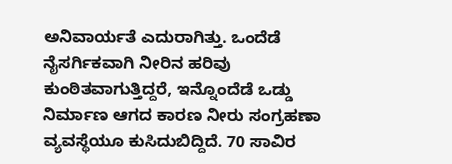ಅನಿವಾರ್ಯತೆ ಎದುರಾಗಿತ್ತು. ಒಂದೆಡೆ ನೈಸರ್ಗಿಕವಾಗಿ ನೀರಿನ ಹರಿವು ಕುಂಠಿತವಾಗುತ್ತಿದ್ದರೆ, ಇನ್ನೊಂದೆಡೆ ಒಡ್ಡು ನಿರ್ಮಾಣ ಆಗದ ಕಾರಣ ನೀರು ಸಂಗ್ರಹಣಾ ವ್ಯವಸ್ಥೆಯೂ ಕುಸಿದುಬಿದ್ದಿದೆ. 70 ಸಾವಿರ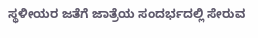ಸ್ಥಳೀಯರ ಜತೆಗೆ ಜಾತ್ರೆಯ ಸಂದರ್ಭದಲ್ಲಿ ಸೇರುವ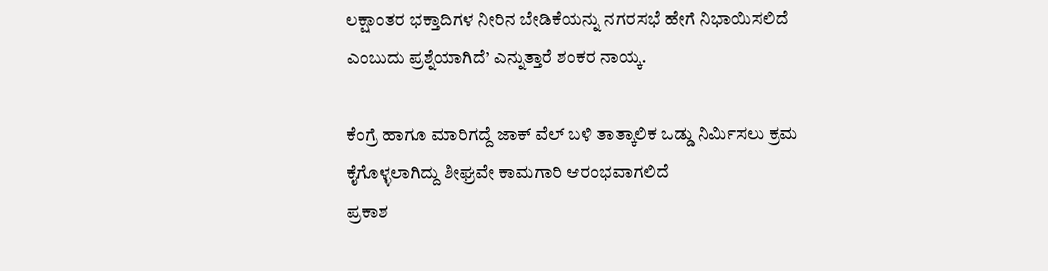ಲಕ್ಷಾಂತರ ಭಕ್ತಾದಿಗಳ ನೀರಿನ ಬೇಡಿಕೆಯನ್ನು ನಗರಸಭೆ ಹೇಗೆ ನಿಭಾಯಿಸಲಿದೆ ಎಂಬುದು ಪ್ರಶ್ನೆಯಾಗಿದೆ’ ಎನ್ನುತ್ತಾರೆ ಶಂಕರ ನಾಯ್ಕ.

ಕೆಂಗ್ರೆ ಹಾಗೂ ಮಾರಿಗದ್ದೆ ಜಾಕ್ ವೆಲ್ ಬಳಿ ತಾತ್ಕಾಲಿಕ ಒಡ್ಡು ನಿರ್ಮಿಸಲು ಕ್ರಮ ಕೈಗೊಳ್ಳಲಾಗಿದ್ದು ಶೀಘ್ರವೇ ಕಾಮಗಾರಿ ಆರಂಭವಾಗಲಿದೆ
ಪ್ರಕಾಶ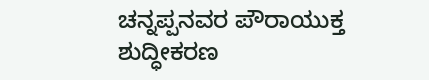ಚನ್ನಪ್ಪನವರ ಪೌರಾಯುಕ್ತ
ಶುದ್ಧೀಕರಣ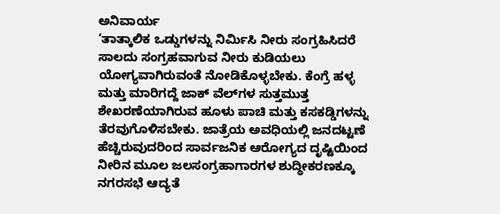ಅನಿವಾರ್ಯ
‘ತಾತ್ಕಾಲಿಕ ಒಡ್ಡುಗಳನ್ನು ನಿರ್ಮಿಸಿ ನೀರು ಸಂಗ್ರಹಿಸಿದರೆ ಸಾಲದು ಸಂಗ್ರಹವಾಗುವ ನೀರು ಕುಡಿಯಲು ಯೋಗ್ಯವಾಗಿರುವಂತೆ ನೋಡಿಕೊಳ್ಳಬೇಕು. ಕೆಂಗ್ರೆ ಹಳ್ಳ ಮತ್ತು ಮಾರಿಗದ್ದೆ ಜಾಕ್ ವೆಲ್‌ಗಳ ಸುತ್ತಮುತ್ತ ಶೇಖರಣೆಯಾಗಿರುವ ಹೂಳು ಪಾಚಿ ಮತ್ತು ಕಸಕಡ್ಡಿಗಳನ್ನು ತೆರವುಗೊಳಿಸಬೇಕು. ಜಾತ್ರೆಯ ಅವಧಿಯಲ್ಲಿ ಜನದಟ್ಟಣೆ ಹೆಚ್ಚಿರುವುದರಿಂದ ಸಾರ್ವಜನಿಕ ಆರೋಗ್ಯದ ದೃಷ್ಟಿಯಿಂದ ನೀರಿನ ಮೂಲ ಜಲಸಂಗ್ರಹಾಗಾರಗಳ ಶುದ್ಧೀಕರಣಕ್ಕೂ ನಗರಸಭೆ ಆದ್ಯತೆ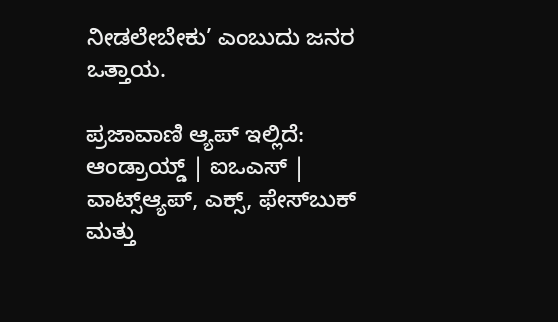ನೀಡಲೇಬೇಕು’ ಎಂಬುದು ಜನರ ಒತ್ತಾಯ.

ಪ್ರಜಾವಾಣಿ ಆ್ಯಪ್ ಇಲ್ಲಿದೆ: ಆಂಡ್ರಾಯ್ಡ್ | ಐಒಎಸ್ | ವಾಟ್ಸ್ಆ್ಯಪ್, ಎಕ್ಸ್, ಫೇಸ್‌ಬುಕ್ ಮತ್ತು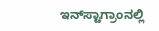ಇನ್‌ಸ್ಟಾಗ್ರಾಂನಲ್ಲಿ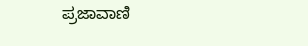ಪ್ರಜಾವಾಣಿ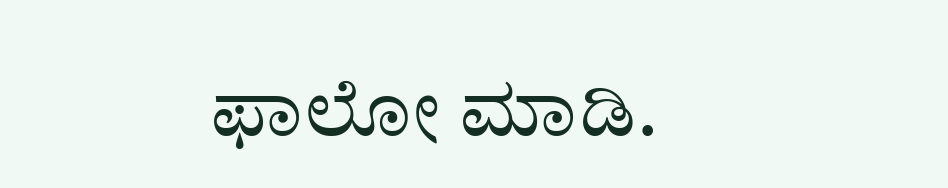ಫಾಲೋ ಮಾಡಿ.